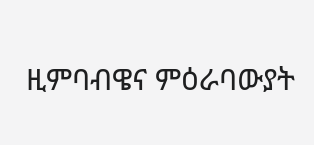ዚምባብዌና ምዕራባውያት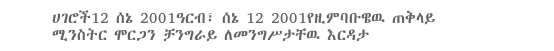ሀገሮች12 ሰኔ 2001ዓርብ፣ ሰኔ 12 2001የዚምባቡዌዉ ጠቅላይ ሚንስትር ሞርጋን ቻንግራይ ለመንግሥታቸዉ እርዳታ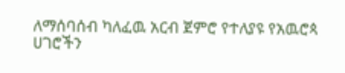ለማሰባሰብ ካለፈዉ አርብ ጀምሮ የተለያዩ የአዉሮጳ ሀገሮችን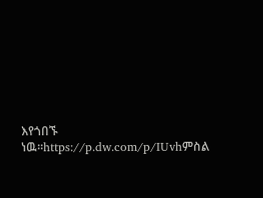እየጎበኙ ነዉ።https://p.dw.com/p/IUvhምስል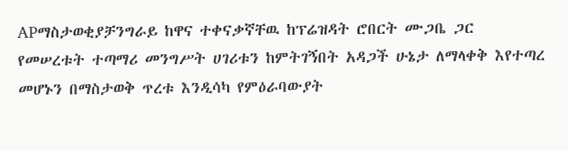APማስታወቂያቻንግራይ ከዋና ተቀናቃኛቸዉ ከፕሬዝዳት ሮበርት ሙጋቤ ጋር የመሠረቱት ተጣማሪ መንግሥት ሀገሪቱን ከምትገኝበት አዳጋች ሁኔታ ለማላቀቅ እየተጣረ መሆኑን በማስታወቅ ጥረቱ እንዲሳካ የምዕራባውያት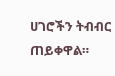ሀገሮችን ትብብር ጠይቀዋል።